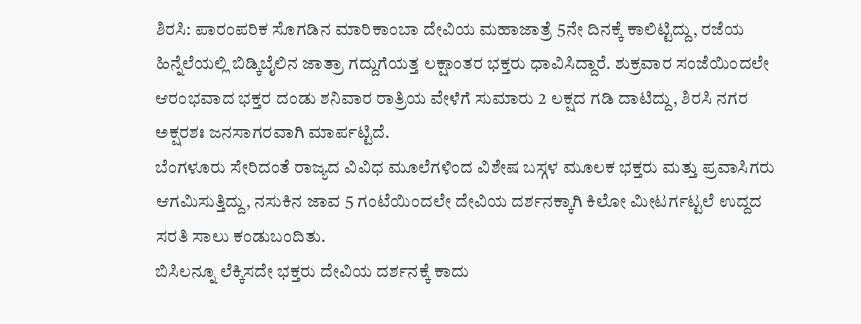ಶಿರಸಿ: ಪಾರಂಪರಿಕ ಸೊಗಡಿನ ಮಾರಿಕಾಂಬಾ ದೇವಿಯ ಮಹಾಜಾತ್ರೆ 5ನೇ ದಿನಕ್ಕೆ ಕಾಲಿಟ್ಟಿದ್ದು, ರಜೆಯ ಹಿನ್ನೆಲೆಯಲ್ಲಿ ಬಿಡ್ಕಿಬೈಲಿನ ಜಾತ್ರಾ ಗದ್ದುಗೆಯತ್ತ ಲಕ್ಷಾಂತರ ಭಕ್ತರು ಧಾವಿಸಿದ್ದಾರೆ. ಶುಕ್ರವಾರ ಸಂಜೆಯಿಂದಲೇ ಆರಂಭವಾದ ಭಕ್ತರ ದಂಡು ಶನಿವಾರ ರಾತ್ರಿಯ ವೇಳೆಗೆ ಸುಮಾರು 2 ಲಕ್ಷದ ಗಡಿ ದಾಟಿದ್ದು, ಶಿರಸಿ ನಗರ ಅಕ್ಷರಶಃ ಜನಸಾಗರವಾಗಿ ಮಾರ್ಪಟ್ಟಿದೆ.
ಬೆಂಗಳೂರು ಸೇರಿದಂತೆ ರಾಜ್ಯದ ವಿವಿಧ ಮೂಲೆಗಳಿಂದ ವಿಶೇಷ ಬಸ್ಗಳ ಮೂಲಕ ಭಕ್ತರು ಮತ್ತು ಪ್ರವಾಸಿಗರು ಆಗಮಿಸುತ್ತಿದ್ದು, ನಸುಕಿನ ಜಾವ 5 ಗಂಟೆಯಿಂದಲೇ ದೇವಿಯ ದರ್ಶನಕ್ಕಾಗಿ ಕಿಲೋ ಮೀಟರ್ಗಟ್ಟಲೆ ಉದ್ದದ ಸರತಿ ಸಾಲು ಕಂಡುಬಂದಿತು.
ಬಿಸಿಲನ್ನೂ ಲೆಕ್ಕಿಸದೇ ಭಕ್ತರು ದೇವಿಯ ದರ್ಶನಕ್ಕೆ ಕಾದು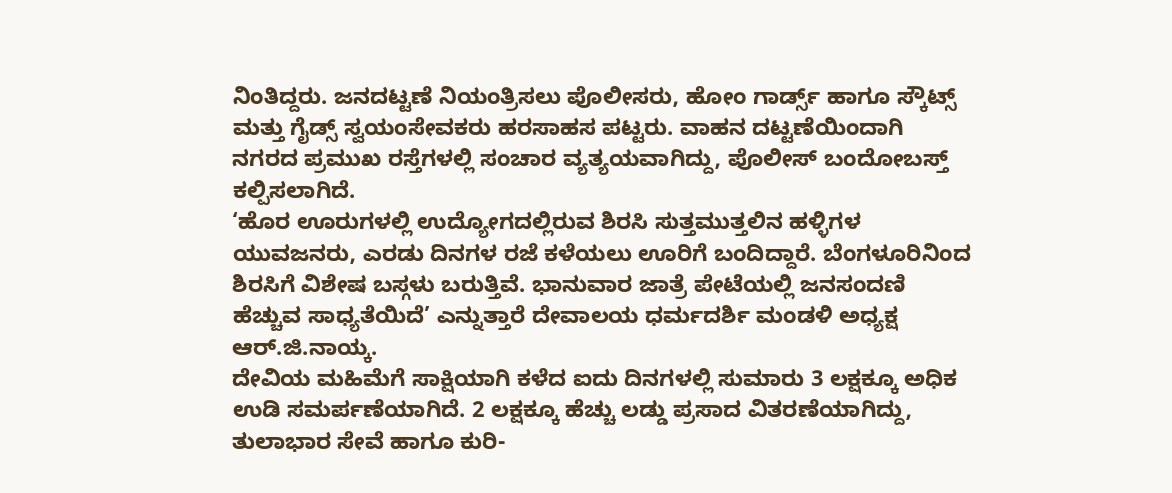ನಿಂತಿದ್ದರು. ಜನದಟ್ಟಣೆ ನಿಯಂತ್ರಿಸಲು ಪೊಲೀಸರು, ಹೋಂ ಗಾರ್ಡ್ಸ್ ಹಾಗೂ ಸ್ಕೌಟ್ಸ್ ಮತ್ತು ಗೈಡ್ಸ್ ಸ್ವಯಂಸೇವಕರು ಹರಸಾಹಸ ಪಟ್ಟರು. ವಾಹನ ದಟ್ಟಣೆಯಿಂದಾಗಿ ನಗರದ ಪ್ರಮುಖ ರಸ್ತೆಗಳಲ್ಲಿ ಸಂಚಾರ ವ್ಯತ್ಯಯವಾಗಿದ್ದು, ಪೊಲೀಸ್ ಬಂದೋಬಸ್ತ್ ಕಲ್ಪಿಸಲಾಗಿದೆ.
‘ಹೊರ ಊರುಗಳಲ್ಲಿ ಉದ್ಯೋಗದಲ್ಲಿರುವ ಶಿರಸಿ ಸುತ್ತಮುತ್ತಲಿನ ಹಳ್ಳಿಗಳ ಯುವಜನರು, ಎರಡು ದಿನಗಳ ರಜೆ ಕಳೆಯಲು ಊರಿಗೆ ಬಂದಿದ್ದಾರೆ. ಬೆಂಗಳೂರಿನಿಂದ ಶಿರಸಿಗೆ ವಿಶೇಷ ಬಸ್ಗಳು ಬರುತ್ತಿವೆ. ಭಾನುವಾರ ಜಾತ್ರೆ ಪೇಟೆಯಲ್ಲಿ ಜನಸಂದಣಿ ಹೆಚ್ಚುವ ಸಾಧ್ಯತೆಯಿದೆ’ ಎನ್ನುತ್ತಾರೆ ದೇವಾಲಯ ಧರ್ಮದರ್ಶಿ ಮಂಡಳಿ ಅಧ್ಯಕ್ಷ ಆರ್.ಜಿ.ನಾಯ್ಕ.
ದೇವಿಯ ಮಹಿಮೆಗೆ ಸಾಕ್ಷಿಯಾಗಿ ಕಳೆದ ಐದು ದಿನಗಳಲ್ಲಿ ಸುಮಾರು 3 ಲಕ್ಷಕ್ಕೂ ಅಧಿಕ ಉಡಿ ಸಮರ್ಪಣೆಯಾಗಿದೆ. 2 ಲಕ್ಷಕ್ಕೂ ಹೆಚ್ಚು ಲಡ್ಡು ಪ್ರಸಾದ ವಿತರಣೆಯಾಗಿದ್ದು, ತುಲಾಭಾರ ಸೇವೆ ಹಾಗೂ ಕುರಿ-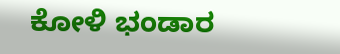ಕೋಳಿ ಭಂಡಾರ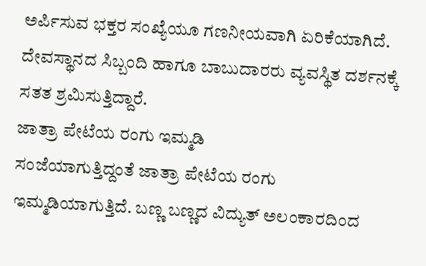ಅರ್ಪಿಸುವ ಭಕ್ತರ ಸಂಖ್ಯೆಯೂ ಗಣನೀಯವಾಗಿ ಏರಿಕೆಯಾಗಿದೆ. ದೇವಸ್ಥಾನದ ಸಿಬ್ಬಂದಿ ಹಾಗೂ ಬಾಬುದಾರರು ವ್ಯವಸ್ಥಿತ ದರ್ಶನಕ್ಕೆ ಸತತ ಶ್ರಮಿಸುತ್ತಿದ್ದಾರೆ.
ಜಾತ್ರಾ ಪೇಟೆಯ ರಂಗು ಇಮ್ಮಡಿ
ಸಂಜೆಯಾಗುತ್ತಿದ್ದಂತೆ ಜಾತ್ರಾ ಪೇಟೆಯ ರಂಗು ಇಮ್ಮಡಿಯಾಗುತ್ತಿದೆ. ಬಣ್ಣ ಬಣ್ಣದ ವಿದ್ಯುತ್ ಅಲಂಕಾರದಿಂದ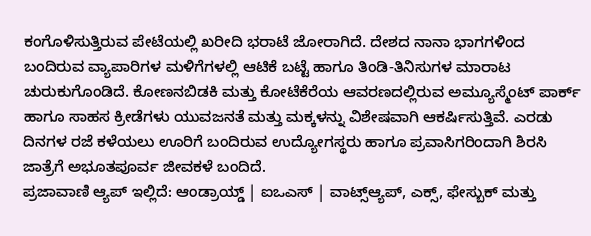ಕಂಗೊಳಿಸುತ್ತಿರುವ ಪೇಟೆಯಲ್ಲಿ ಖರೀದಿ ಭರಾಟೆ ಜೋರಾಗಿದೆ. ದೇಶದ ನಾನಾ ಭಾಗಗಳಿಂದ ಬಂದಿರುವ ವ್ಯಾಪಾರಿಗಳ ಮಳಿಗೆಗಳಲ್ಲಿ ಆಟಿಕೆ ಬಟ್ಟೆ ಹಾಗೂ ತಿಂಡಿ-ತಿನಿಸುಗಳ ಮಾರಾಟ ಚುರುಕುಗೊಂಡಿದೆ. ಕೋಣನಬಿಡಕಿ ಮತ್ತು ಕೋಟೆಕೆರೆಯ ಆವರಣದಲ್ಲಿರುವ ಅಮ್ಯೂಸ್ಮೆಂಟ್ ಪಾರ್ಕ್ ಹಾಗೂ ಸಾಹಸ ಕ್ರೀಡೆಗಳು ಯುವಜನತೆ ಮತ್ತು ಮಕ್ಕಳನ್ನು ವಿಶೇಷವಾಗಿ ಆಕರ್ಷಿಸುತ್ತಿವೆ. ಎರಡು ದಿನಗಳ ರಜೆ ಕಳೆಯಲು ಊರಿಗೆ ಬಂದಿರುವ ಉದ್ಯೋಗಸ್ಥರು ಹಾಗೂ ಪ್ರವಾಸಿಗರಿಂದಾಗಿ ಶಿರಸಿ ಜಾತ್ರೆಗೆ ಅಭೂತಪೂರ್ವ ಜೀವಕಳೆ ಬಂದಿದೆ.
ಪ್ರಜಾವಾಣಿ ಆ್ಯಪ್ ಇಲ್ಲಿದೆ: ಆಂಡ್ರಾಯ್ಡ್ | ಐಒಎಸ್ | ವಾಟ್ಸ್ಆ್ಯಪ್, ಎಕ್ಸ್, ಫೇಸ್ಬುಕ್ ಮತ್ತು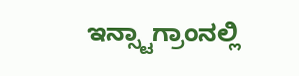ಇನ್ಸ್ಟಾಗ್ರಾಂನಲ್ಲಿ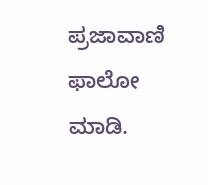ಪ್ರಜಾವಾಣಿ ಫಾಲೋ ಮಾಡಿ.